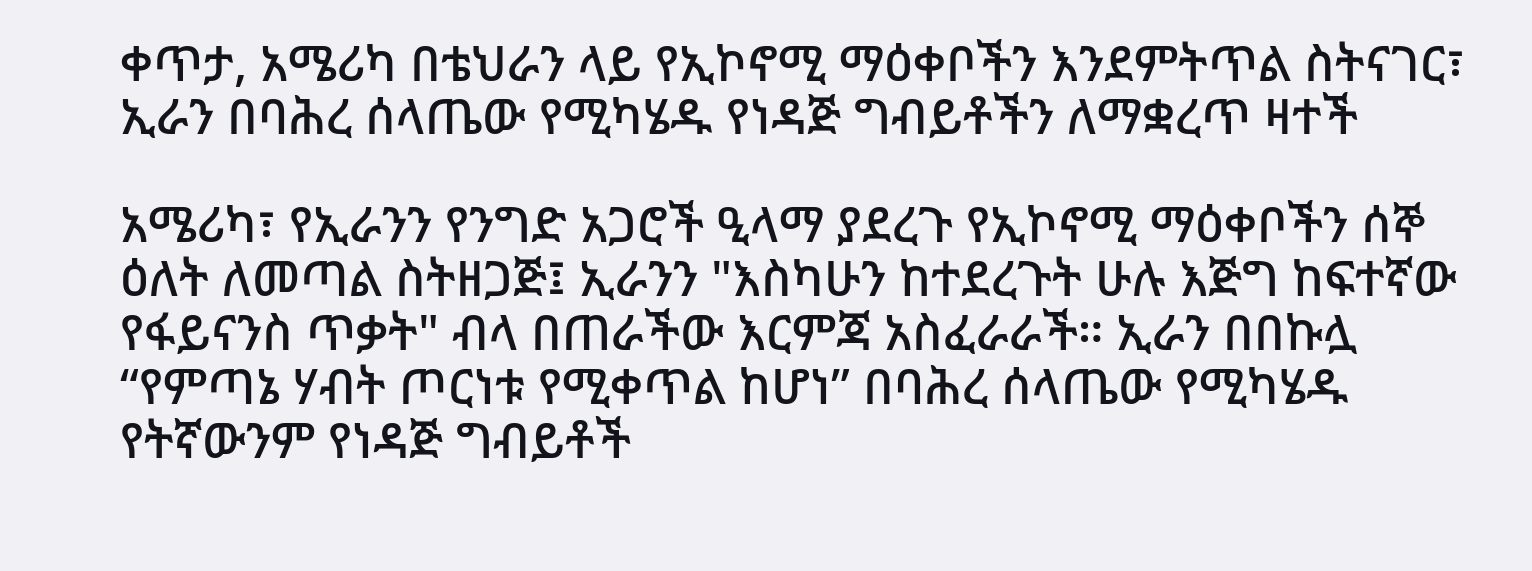ቀጥታ, አሜሪካ በቴህራን ላይ የኢኮኖሚ ማዕቀቦችን እንደምትጥል ስትናገር፣ ኢራን በባሕረ ሰላጤው የሚካሄዱ የነዳጅ ግብይቶችን ለማቋረጥ ዛተች

አሜሪካ፣ የኢራንን የንግድ አጋሮች ዒላማ ያደረጉ የኢኮኖሚ ማዕቀቦችን ሰኞ ዕለት ለመጣል ስትዘጋጅ፤ ኢራንን "እስካሁን ከተደረጉት ሁሉ እጅግ ከፍተኛው የፋይናንስ ጥቃት" ብላ በጠራችው እርምጃ አስፈራራች። ኢራን በበኩሏ “የምጣኔ ሃብት ጦርነቱ የሚቀጥል ከሆነ” በባሕረ ሰላጤው የሚካሄዱ የትኛውንም የነዳጅ ግብይቶች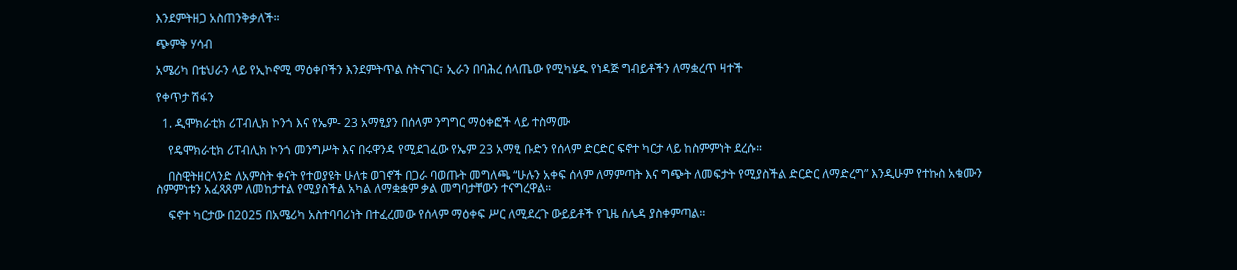እንደምትዘጋ አስጠንቅቃለች።

ጭምቅ ሃሳብ

አሜሪካ በቴህራን ላይ የኢኮኖሚ ማዕቀቦችን እንደምትጥል ስትናገር፣ ኢራን በባሕረ ሰላጤው የሚካሄዱ የነዳጅ ግብይቶችን ለማቋረጥ ዛተች

የቀጥታ ሽፋን

  1. ዲሞክራቲክ ሪፐብሊክ ኮንጎ እና የኤም- 23 አማፂያን በሰላም ንግግር ማዕቀፎች ላይ ተስማሙ

    የዴሞክራቲክ ሪፐብሊክ ኮንጎ መንግሥት እና በሩዋንዳ የሚደገፈው የኤም 23 አማፂ ቡድን የሰላም ድርድር ፍኖተ ካርታ ላይ ከስምምነት ደረሱ።

    በስዊትዘርላንድ ለአምስት ቀናት የተወያዩት ሁለቱ ወገኖች በጋራ ባወጡት መግለጫ “ሁሉን አቀፍ ሰላም ለማምጣት እና ግጭት ለመፍታት የሚያስችል ድርድር ለማድረግ” እንዲሁም የተኩስ አቁሙን ስምምነቱን አፈጻጸም ለመከታተል የሚያስችል አካል ለማቋቋም ቃል መግባታቸውን ተናግረዋል።

    ፍኖተ ካርታው በ2025 በአሜሪካ አስተባባሪነት በተፈረመው የሰላም ማዕቀፍ ሥር ለሚደረጉ ውይይቶች የጊዜ ሰሌዳ ያስቀምጣል።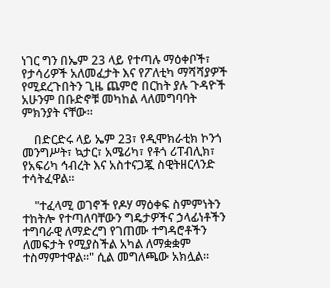ነገር ግን በኤም 23 ላይ የተጣሉ ማዕቀቦች፣ የታሳሪዎች አለመፈታት እና የፖለቲካ ማሻሻያዎች የሚደረጉበትን ጊዜ ጨምሮ በርከት ያሉ ጉዳዮች አሁንም በቡድኖቹ መካከል ላለመግባባት ምክንያት ናቸው።

    በድርድሩ ላይ ኤም 23፣ የዲሞክራቲክ ኮንጎ መንግሥት፣ ኳታር፣ አሜሪካ፣ የቶጎ ሪፐብሊክ፣ የአፍሪካ ኅብረት እና አስተናጋጇ ስዊትዘርላንድ ተሳትፈዋል።

    "ተፈላሚ ወገኖች የዶሃ ማዕቀፍ ስምምነትን ተከትሎ የተጣለባቸውን ግዴታዎችና ኃላፊነቶችን ተግባራዊ ለማድረግ የገጠሙ ተግዳሮቶችን ለመፍታት የሚያስችል አካል ለማቋቋም ተስማምተዋል።" ሲል መግለጫው አክሏል።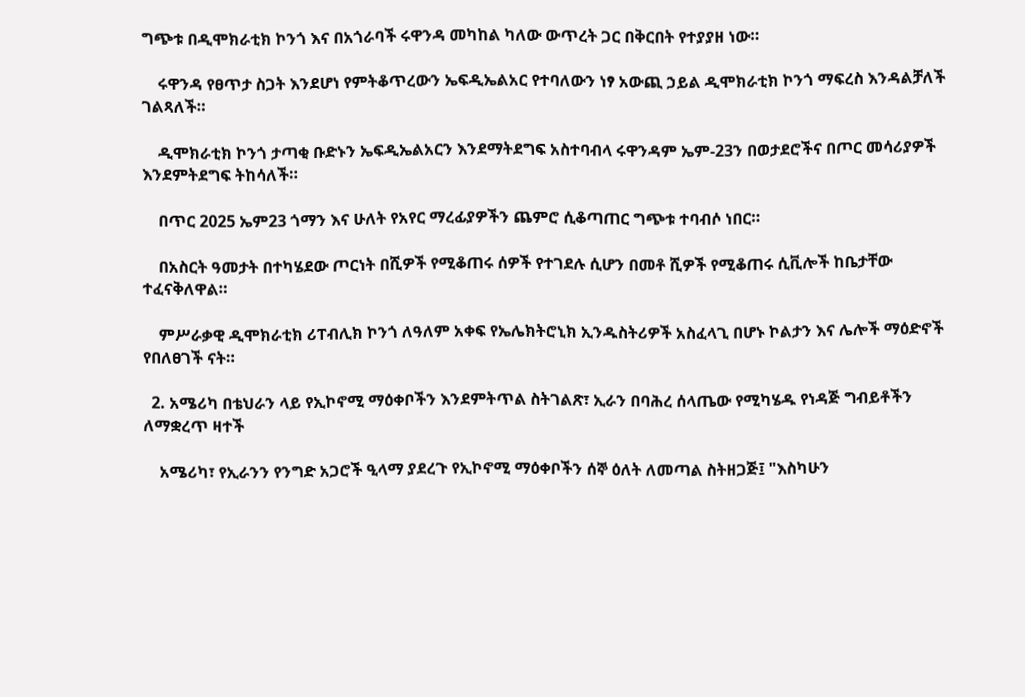ግጭቱ በዲሞክራቲክ ኮንጎ እና በአጎራባች ሩዋንዳ መካከል ካለው ውጥረት ጋር በቅርበት የተያያዘ ነው።

    ሩዋንዳ የፀጥታ ስጋት እንደሆነ የምትቆጥረውን ኤፍዲኤልአር የተባለውን ነፃ አውጪ ኃይል ዲሞክራቲክ ኮንጎ ማፍረስ እንዳልቻለች ገልጻለች።

    ዲሞክራቲክ ኮንጎ ታጣቂ ቡድኑን ኤፍዲኤልአርን እንደማትደግፍ አስተባብላ ሩዋንዳም ኤም-23ን በወታደሮችና በጦር መሳሪያዎች እንደምትደግፍ ትከሳለች።

    በጥር 2025 ኤም23 ጎማን እና ሁለት የአየር ማረፊያዎችን ጨምሮ ሲቆጣጠር ግጭቱ ተባብሶ ነበር።

    በአስርት ዓመታት በተካሄደው ጦርነት በሺዎች የሚቆጠሩ ሰዎች የተገደሉ ሲሆን በመቶ ሺዎች የሚቆጠሩ ሲቪሎች ከቤታቸው ተፈናቅለዋል።

    ምሥራቃዊ ዲሞክራቲክ ሪፐብሊክ ኮንጎ ለዓለም አቀፍ የኤሌክትሮኒክ ኢንዱስትሪዎች አስፈላጊ በሆኑ ኮልታን እና ሌሎች ማዕድኖች የበለፀገች ናት።

  2. አሜሪካ በቴህራን ላይ የኢኮኖሚ ማዕቀቦችን እንደምትጥል ስትገልጽ፣ ኢራን በባሕረ ሰላጤው የሚካሄዱ የነዳጅ ግብይቶችን ለማቋረጥ ዛተች

    አሜሪካ፣ የኢራንን የንግድ አጋሮች ዒላማ ያደረጉ የኢኮኖሚ ማዕቀቦችን ሰኞ ዕለት ለመጣል ስትዘጋጅ፤ "እስካሁን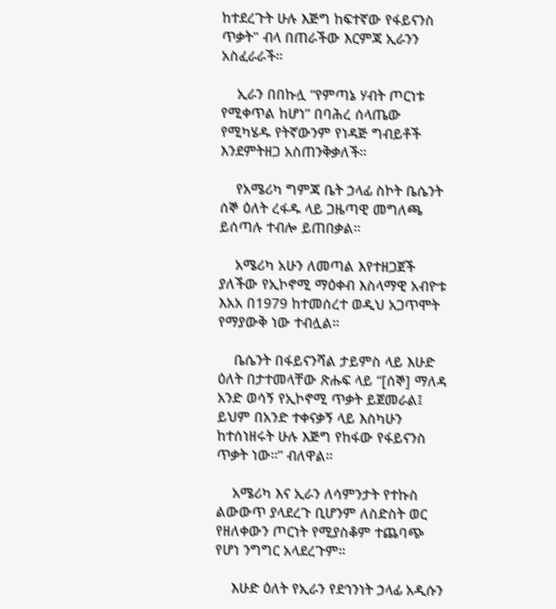ከተደረጉት ሁሉ እጅግ ከፍተኛው የፋይናንስ ጥቃት" ብላ በጠራችው እርምጃ ኢራንን አስፈራራች።

    ኢራን በበኩሏ “የምጣኔ ሃብት ጦርነቱ የሚቀጥል ከሆነ” በባሕረ ሰላጤው የሚካሄዱ የትኛውንም የነዳጅ ግብይቶች እንደምትዘጋ አስጠንቅቃለች።

    የአሜሪካ ግምጃ ቤት ኃላፊ ስኮት ቤሴንት ሰኞ ዕለት ረፋዱ ላይ ጋዜጣዊ መግለጫ ይሰጣሉ ተብሎ ይጠበቃል።

    አሜሪካ አሁን ለመጣል እየተዘጋጀች ያለችው የኢኮኖሚ ማዕቀብ እስላማዊ አብዮቱ እአአ በ1979 ከተመሰረተ ወዲህ አጋጥሞት የማያውቅ ነው ተብሏል።

    ቤሴንት በፋይናንሻል ታይምስ ላይ እሁድ ዕለት በታተመላቸው ጽሑፍ ላይ “[ሰኞ] ማለዳ አንድ ወሳኝ የኢኮኖሚ ጥቃት ይጀመራል፤ ይህም በአንድ ተቀናቃኝ ላይ እስካሁን ከተሰነዘሩት ሁሉ እጅግ የከፋው የፋይናንስ ጥቃት ነው።” ብለዋል።

    አሜሪካ እና ኢራን ለሳምንታት የተኩስ ልውውጥ ያላደረጉ ቢሆንም ለስድስት ወር የዘለቀውን ጦርነት የሚያስቆም ተጨባጭ የሆነ ንግግር አላደረጉም።

    እሁድ ዕለት የኢራን የደኅንነት ኃላፊ አዲሱን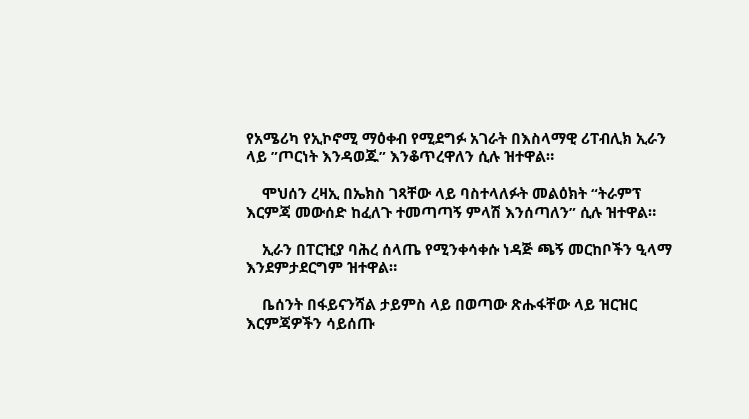የአሜሪካ የኢኮኖሚ ማዕቀብ የሚደግፉ አገራት በእስላማዊ ሪፐብሊክ ኢራን ላይ ”ጦርነት እንዳወጁ” እንቆጥረዋለን ሲሉ ዝተዋል።

    ሞህሰን ረዛኢ በኤክስ ገጻቸው ላይ ባስተላለፉት መልዕክት “ትራምፕ እርምጃ መውሰድ ከፈለጉ ተመጣጣኝ ምላሽ እንሰጣለን” ሲሉ ዝተዋል።

    ኢራን በፐርዢያ ባሕረ ሰላጤ የሚንቀሳቀሱ ነዳጅ ጫኝ መርከቦችን ዒላማ እንደምታደርግም ዝተዋል።

    ቤሰንት በፋይናንሻል ታይምስ ላይ በወጣው ጽሑፋቸው ላይ ዝርዝር እርምጃዎችን ሳይሰጡ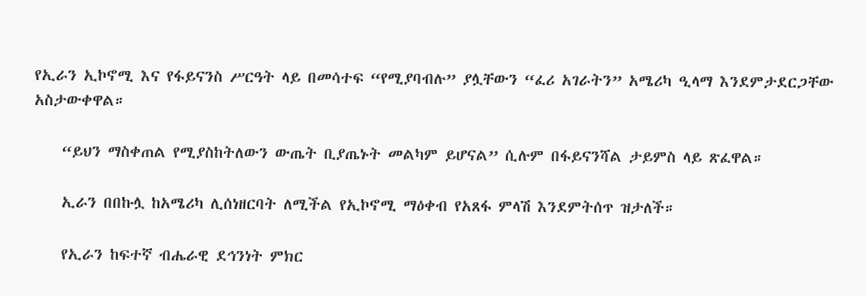የኢራን ኢኮኖሚ እና የፋይናንስ ሥርዓት ላይ በመሳተፍ “የሚያባብሉ” ያሏቸውን “ፈሪ አገራትን” አሜሪካ ዒላማ እንደምታደርጋቸው አስታውቀዋል።

    “ይህን ማስቀጠል የሚያስከትለውን ውጤት ቢያጤኑት መልካም ይሆናል” ሲሉም በፋይናንሻል ታይምስ ላይ ጽፈዋል።

    ኢራን በበኩሏ ከአሜሪካ ሊሰነዘርባት ለሚችል የኢኮኖሚ ማዕቀብ የአጸፋ ምላሽ እንደምትሰጥ ዝታለች።

    የኢራን ከፍተኛ ብሔራዊ ደኅንነት ምክር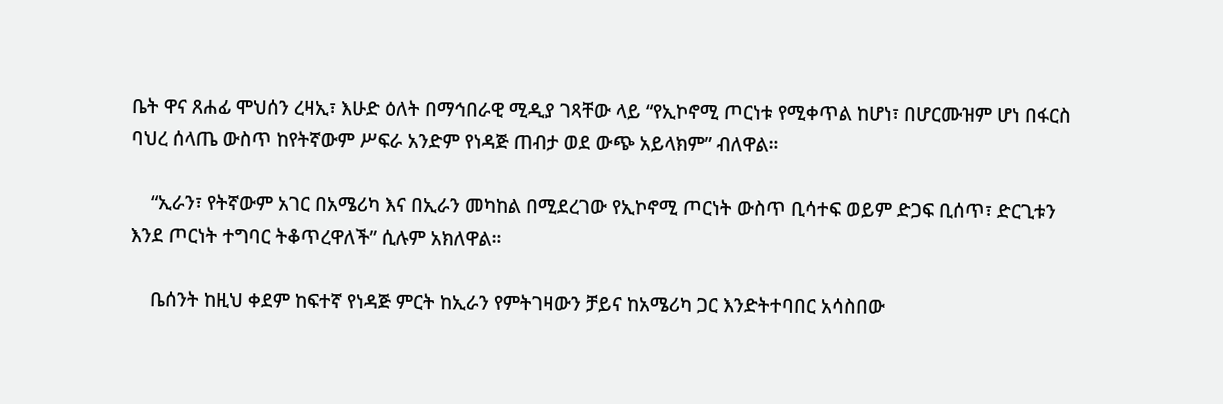ቤት ዋና ጸሐፊ ሞህሰን ረዛኢ፣ እሁድ ዕለት በማኅበራዊ ሚዲያ ገጻቸው ላይ “የኢኮኖሚ ጦርነቱ የሚቀጥል ከሆነ፣ በሆርሙዝም ሆነ በፋርስ ባህረ ሰላጤ ውስጥ ከየትኛውም ሥፍራ አንድም የነዳጅ ጠብታ ወደ ውጭ አይላክም” ብለዋል።

    “ኢራን፣ የትኛውም አገር በአሜሪካ እና በኢራን መካከል በሚደረገው የኢኮኖሚ ጦርነት ውስጥ ቢሳተፍ ወይም ድጋፍ ቢሰጥ፣ ድርጊቱን እንደ ጦርነት ተግባር ትቆጥረዋለች” ሲሉም አክለዋል።

    ቤሰንት ከዚህ ቀደም ከፍተኛ የነዳጅ ምርት ከኢራን የምትገዛውን ቻይና ከአሜሪካ ጋር እንድትተባበር አሳስበው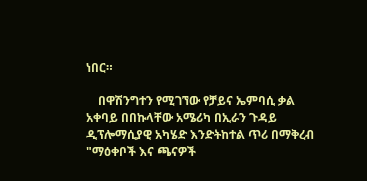ነበር።

    በዋሽንግተን የሚገኘው የቻይና ኤምባሲ ቃል አቀባይ በበኩላቸው አሜሪካ በኢራን ጉዳይ ዲፕሎማሲያዊ አካሄድ እንድትከተል ጥሪ በማቅረብ "ማዕቀቦች እና ጫናዎች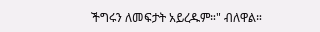ችግሩን ለመፍታት አይረዱም።" ብለዋል።